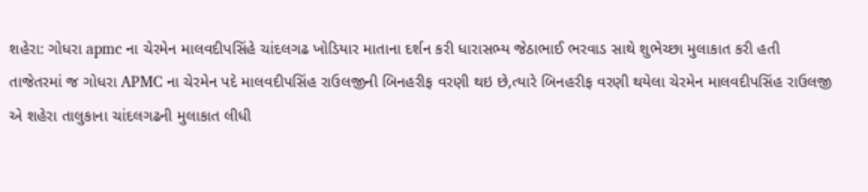શહેરા: ગોધરા apmc ના ચેરમેન માલવદીપસિંહે ચાંદલગઢ ખોડિયાર માતાના દર્શન કરી ધારાસભ્ય જેઠાભાઈ ભરવાડ સાથે શુભેચ્છા મુલાકાત કરી હતી
તાજેતરમાં જ ગોધરા APMC ના ચેરમેન પદે માલવદીપસિંહ રાઉલજીની બિનહરીફ વરણી થઇ છે,ત્યારે બિનહરીફ વરણી થયેલા ચેરમેન માલવદીપસિંહ રાઉલજી એ શહેરા તાલુકાના ચાંદલગઢની મુલાકાત લીધી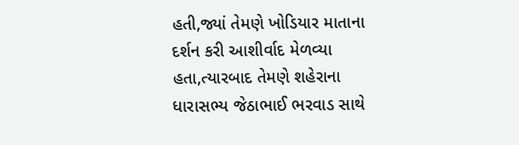હતી,જ્યાં તેમણે ખોડિયાર માતાના દર્શન કરી આશીર્વાદ મેળવ્યા હતા,ત્યારબાદ તેમણે શહેરાના ધારાસભ્ય જેઠાભાઈ ભરવાડ સાથે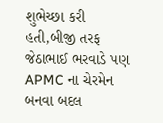શુભેચ્છા કરી હતી,બીજી તરફ જેઠાભાઈ ભરવાડે પણ APMC ના ચેરમેન બનવા બદલ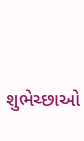શુભેચ્છાઓ